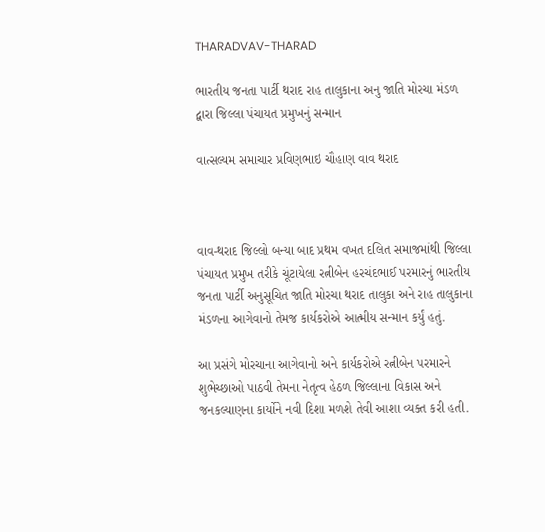THARADVAV-THARAD

ભારતીય જનતા પાર્ટી થરાદ રાહ તાલુકાના અનુ જાતિ મોરચા મંડળ દ્વારા જિલ્લા પંચાયત પ્રમુખનું સન્માન

વાત્સલ્યમ સમાચાર પ્રવિણભાઇ ચૌહાણ વાવ થરાદ



વાવ-થરાદ જિલ્લો બન્યા બાદ પ્રથમ વખત દલિત સમાજમાંથી જિલ્લા પંચાયત પ્રમુખ તરીકે ચૂંટાયેલા રત્નીબેન હરચંદભાઈ પરમારનું ભારતીય જનતા પાર્ટી અનુસૂચિત જાતિ મોરચા થરાદ તાલુકા અને રાહ તાલુકાના મંડળના આગેવાનો તેમજ કાર્યકરોએ આત્મીય સન્માન કર્યું હતું.

આ પ્રસંગે મોરચાના આગેવાનો અને કાર્યકરોએ રત્નીબેન પરમારને શુભેચ્છાઓ પાઠવી તેમના નેતૃત્વ હેઠળ જિલ્લાના વિકાસ અને જનકલ્યાણના કાર્યોને નવી દિશા મળશે તેવી આશા વ્યક્ત કરી હતી.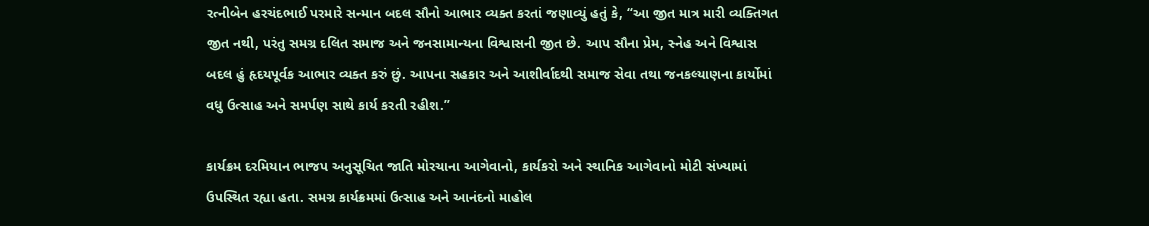રત્નીબેન હરચંદભાઈ પરમારે સન્માન બદલ સૌનો આભાર વ્યક્ત કરતાં જણાવ્યું હતું કે, “આ જીત માત્ર મારી વ્યક્તિગત જીત નથી, પરંતુ સમગ્ર દલિત સમાજ અને જનસામાન્યના વિશ્વાસની જીત છે. આપ સૌના પ્રેમ, સ્નેહ અને વિશ્વાસ બદલ હું હૃદયપૂર્વક આભાર વ્યક્ત કરું છું. આપના સહકાર અને આશીર્વાદથી સમાજ સેવા તથા જનકલ્યાણના કાર્યોમાં વધુ ઉત્સાહ અને સમર્પણ સાથે કાર્ય કરતી રહીશ.”

કાર્યક્રમ દરમિયાન ભાજપ અનુસૂચિત જાતિ મોરચાના આગેવાનો, કાર્યકરો અને સ્થાનિક આગેવાનો મોટી સંખ્યામાં ઉપસ્થિત રહ્યા હતા. સમગ્ર કાર્યક્રમમાં ઉત્સાહ અને આનંદનો માહોલ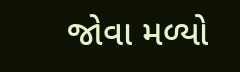જોવા મળ્યો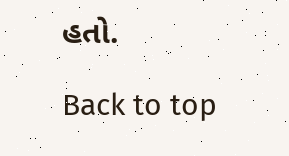હતો.

Back to top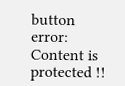button
error: Content is protected !!